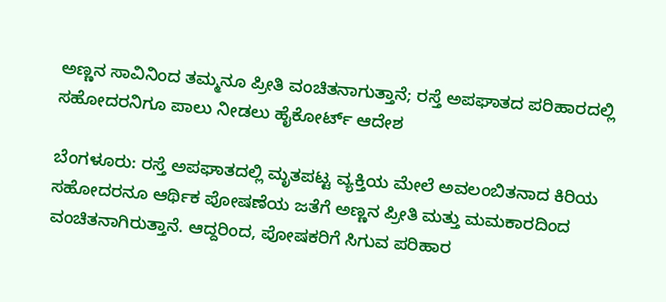ಅಣ್ಣನ ಸಾವಿನಿಂದ ತಮ್ಮನೂ ಪ್ರೀತಿ ವಂಚಿತನಾಗುತ್ತಾನೆ; ರಸ್ತೆ ಅಪಘಾತದ ಪರಿಹಾರದಲ್ಲಿ ಸಹೋದರನಿಗೂ ಪಾಲು ನೀಡಲು ಹೈಕೋರ್ಟ್ ಆದೇಶ

ಬೆಂಗಳೂರು: ರಸ್ತೆ ಅಪಘಾತದಲ್ಲಿ ಮೃತಪಟ್ಟ ವ್ಯಕ್ತಿಯ ಮೇಲೆ ಅವಲಂಬಿತನಾದ ಕಿರಿಯ ಸಹೋದರನೂ ಆರ್ಥಿಕ ಪೋಷಣೆಯ ಜತೆಗೆ ಅಣ್ಣನ ಪ್ರೀತಿ ಮತ್ತು ಮಮಕಾರದಿಂದ ವಂಚಿತನಾಗಿರುತ್ತಾನೆ. ಆದ್ದರಿಂದ, ಪೋಷಕರಿಗೆ ಸಿಗುವ ಪರಿಹಾರ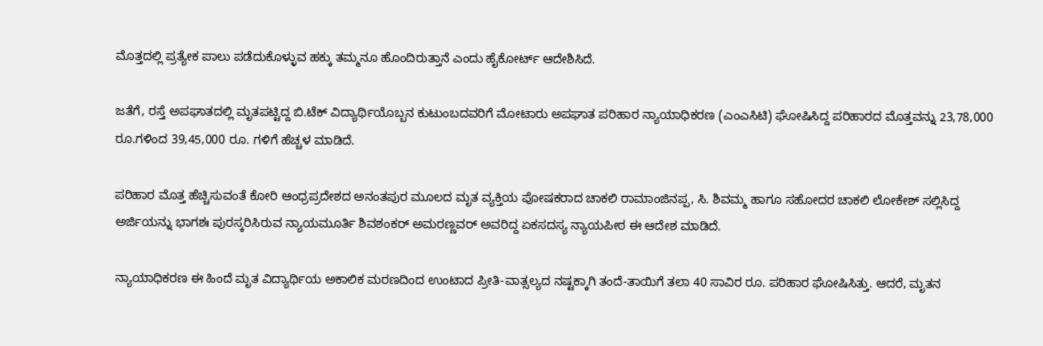ಮೊತ್ತದಲ್ಲಿ ಪ್ರತ್ಯೇಕ ಪಾಲು ಪಡೆದುಕೊಳ್ಳುವ ಹಕ್ಕು ತಮ್ಮನೂ ಹೊಂದಿರುತ್ತಾನೆ ಎಂದು ಹೈಕೋರ್ಟ್ ಆದೇಶಿಸಿದೆ.

ಜತೆಗೆ, ರಸ್ತೆ ಅಪಘಾತದಲ್ಲಿ ಮೃತಪಟ್ಟಿದ್ದ ಬಿ.ಟೆಕ್ ವಿದ್ಯಾರ್ಥಿಯೊಬ್ಬನ ಕುಟುಂಬದವರಿಗೆ ಮೋಟಾರು ಅಪಘಾತ ಪರಿಹಾರ ನ್ಯಾಯಾಧಿಕರಣ (ಎಂಎ‌ಸಿಟಿ) ಘೋಷಿಸಿದ್ದ ಪರಿಹಾರದ ಮೊತ್ತವನ್ನು 23,78,000 ರೂ.ಗಳಿಂದ 39,45,000 ರೂ. ಗಳಿಗೆ ಹೆಚ್ಚಳ ಮಾಡಿದೆ.

ಪರಿಹಾರ ಮೊತ್ತ ಹೆಚ್ಚಿಸುವಂತೆ ಕೋರಿ ಆಂಧ್ರಪ್ರದೇಶದ ಅನಂತಪುರ ಮೂಲದ ಮೃತ ವ್ಯಕ್ತಿಯ ಪೋಷಕರಾದ ಚಾಕಲಿ ರಾಮಾಂಜಿನಪ್ಪ, ಸಿ. ಶಿವಮ್ಮ ಹಾಗೂ ಸಹೋದರ ಚಾಕಲಿ ಲೋಕೇಶ್ ಸಲ್ಲಿಸಿದ್ದ ಅರ್ಜಿಯನ್ನು ಭಾಗಶಃ ಪುರಸ್ಕರಿಸಿರುವ ನ್ಯಾಯಮೂರ್ತಿ ಶಿವಶಂಕರ್ ಅಮರಣ್ಣವರ್ ಅವರಿದ್ದ ಏಕಸದಸ್ಯ ನ್ಯಾಯಪೀಠ ಈ ಆದೇಶ ಮಾಡಿದೆ.

ನ್ಯಾಯಾಧಿಕರಣ ಈ ಹಿಂದೆ ಮೃತ ವಿದ್ಯಾರ್ಥಿಯ ಅಕಾಲಿಕ ಮರಣದಿಂದ ಉಂಟಾದ ಪ್ರೀತಿ-ವಾತ್ಸಲ್ಯದ ನಷ್ಟಕ್ಕಾಗಿ ತಂದೆ-ತಾಯಿಗೆ ತಲಾ 40 ಸಾವಿರ ರೂ. ಪರಿಹಾರ ಘೋಷಿಸಿತ್ತು. ಆದರೆ, ಮೃತನ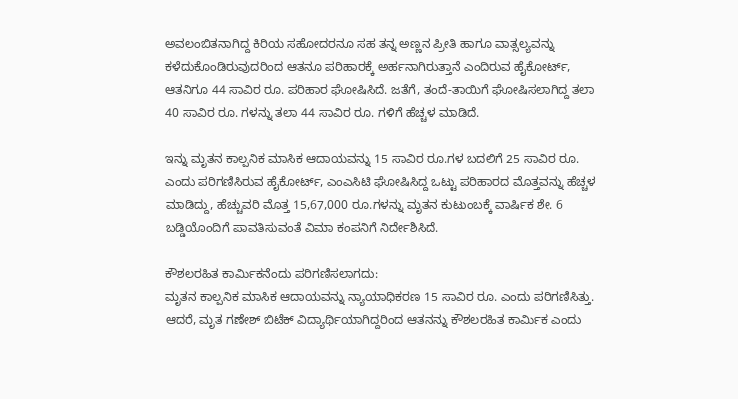ಅವಲಂಬಿತನಾಗಿದ್ದ ಕಿರಿಯ ಸಹೋದರನೂ ಸಹ ತನ್ನ ಅಣ್ಣನ ಪ್ರೀತಿ ಹಾಗೂ ವಾತ್ಸಲ್ಯವನ್ನು ಕಳೆದುಕೊಂಡಿರುವುದರಿಂದ ಆತನೂ ಪರಿಹಾರಕ್ಕೆ ಅರ್ಹನಾಗಿರುತ್ತಾನೆ ಎಂದಿರುವ ಹೈಕೋರ್ಟ್, ಆತನಿಗೂ 44 ಸಾವಿರ ರೂ. ಪರಿಹಾರ ಘೋಷಿಸಿದೆ. ಜತೆಗೆ, ತಂದೆ-ತಾಯಿಗೆ ಘೋಷಿಸಲಾಗಿದ್ದ ತಲಾ 40 ಸಾವಿರ ರೂ. ಗಳನ್ನು ತಲಾ 44 ಸಾವಿರ ರೂ. ಗಳಿಗೆ ಹೆಚ್ಚಳ ಮಾಡಿದೆ.

ಇನ್ನು ಮೃತನ ಕಾಲ್ಪನಿಕ ಮಾಸಿಕ ಆದಾಯವನ್ನು 15 ಸಾವಿರ ರೂ.ಗಳ ಬದಲಿಗೆ 25 ಸಾವಿರ ರೂ. ಎಂದು ಪರಿಗಣಿಸಿರುವ ಹೈಕೋರ್ಟ್, ಎಂಎಸಿಟಿ ಘೋಷಿಸಿದ್ದ ಒಟ್ಟು ಪರಿಹಾರದ ಮೊತ್ತವನ್ನು ಹೆಚ್ಚಳ ಮಾಡಿದ್ದು, ಹೆಚ್ಚುವರಿ ಮೊತ್ತ 15,67,000 ರೂ.ಗಳನ್ನು ಮೃತನ ಕುಟುಂಬಕ್ಕೆ ವಾರ್ಷಿಕ ಶೇ. 6 ಬಡ್ಡಿಯೊಂದಿಗೆ ಪಾವತಿಸುವಂತೆ ವಿಮಾ ಕಂಪನಿಗೆ ನಿರ್ದೇಶಿಸಿದೆ.

ಕೌಶಲರಹಿತ ಕಾರ್ಮಿಕನೆಂದು ಪರಿಗಣಿಸಲಾಗದು:
ಮೃತನ ಕಾಲ್ಪನಿಕ ಮಾಸಿಕ ಆದಾಯವನ್ನು ನ್ಯಾಯಾಧಿಕರಣ 15 ಸಾವಿರ ರೂ. ಎಂದು ಪರಿಗಣಿಸಿತ್ತು. ಆದರೆ, ಮೃತ ಗಣೇಶ್ ಬಿಟೆಕ್ ವಿದ್ಯಾರ್ಥಿಯಾಗಿದ್ದರಿಂದ ಆತನನ್ನು ಕೌಶಲರಹಿತ ಕಾರ್ಮಿಕ ಎಂದು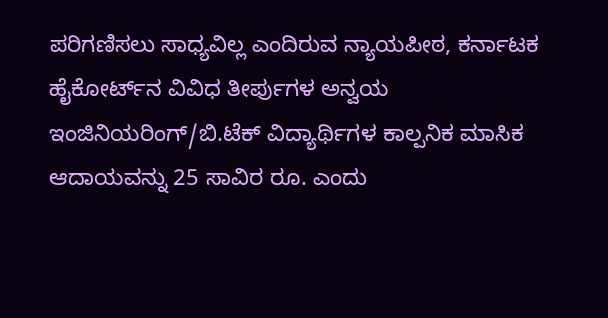ಪರಿಗಣಿಸಲು ಸಾಧ್ಯವಿಲ್ಲ ಎಂದಿರುವ ನ್ಯಾಯಪೀಠ, ಕರ್ನಾಟಕ ಹೈಕೋರ್ಟ್‌ನ ವಿವಿಧ ತೀರ್ಪುಗಳ ಅನ್ವಯ ಇಂಜಿನಿಯರಿಂಗ್/ಬಿ.ಟೆಕ್ ವಿದ್ಯಾರ್ಥಿಗಳ ಕಾಲ್ಪನಿಕ ಮಾಸಿಕ ಆದಾಯವನ್ನು 25 ಸಾವಿರ ರೂ. ಎಂದು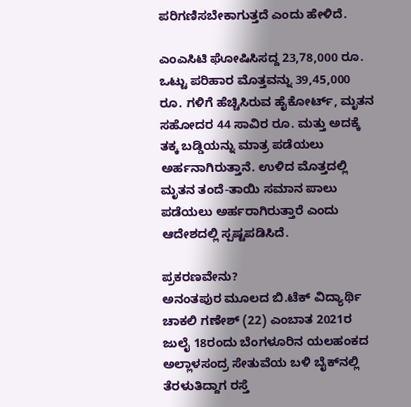ಪರಿಗಣಿಸಬೇಕಾಗುತ್ತದೆ ಎಂದು ಹೇಳಿದೆ.

ಎಂಎ‌ಸಿಟಿ ಘೋಷಿಸಿಸದ್ದ 23,78,000 ರೂ. ಒಟ್ಟು ಪರಿಹಾರ ಮೊತ್ತವನ್ನು 39,45,000 ರೂ. ಗಳಿಗೆ ಹೆಚ್ಚಿಸಿರುವ ಹೈಕೋರ್ಟ್, ಮೃತನ ಸಹೋದರ 44 ಸಾವಿರ ರೂ. ಮತ್ತು ಅದಕ್ಕೆ ತಕ್ಕ ಬಡ್ಡಿಯನ್ನು ಮಾತ್ರ ಪಡೆಯಲು ಅರ್ಹನಾಗಿರುತ್ತಾನೆ. ಉಳಿದ ಮೊತ್ತದಲ್ಲಿ ಮೃತನ ತಂದೆ-ತಾಯಿ ಸಮಾನ ಪಾಲು ಪಡೆಯಲು ಅರ್ಹರಾಗಿರುತ್ತಾರೆ ಎಂದು ಆದೇಶದಲ್ಲಿ ಸ್ಪಷ್ಟಪಡಿಸಿದೆ.

ಪ್ರಕರಣವೇನು?
ಅನಂತಪುರ ಮೂಲದ ಬಿ.ಟೆಕ್ ವಿದ್ಯಾರ್ಥಿ ಚಾಕಲಿ ಗಣೇಶ್ (22) ಎಂಬಾತ 2021ರ ಜುಲೈ 18ರಂದು ಬೆಂಗಳೂರಿನ ಯಲಹಂಕದ ಅಲ್ಲಾಳಸಂದ್ರ ಸೇತುವೆಯ ಬಳಿ ಬೈಕ್‌ನಲ್ಲಿ ತೆರಳುತಿದ್ದಾಗ ರಸ್ತೆ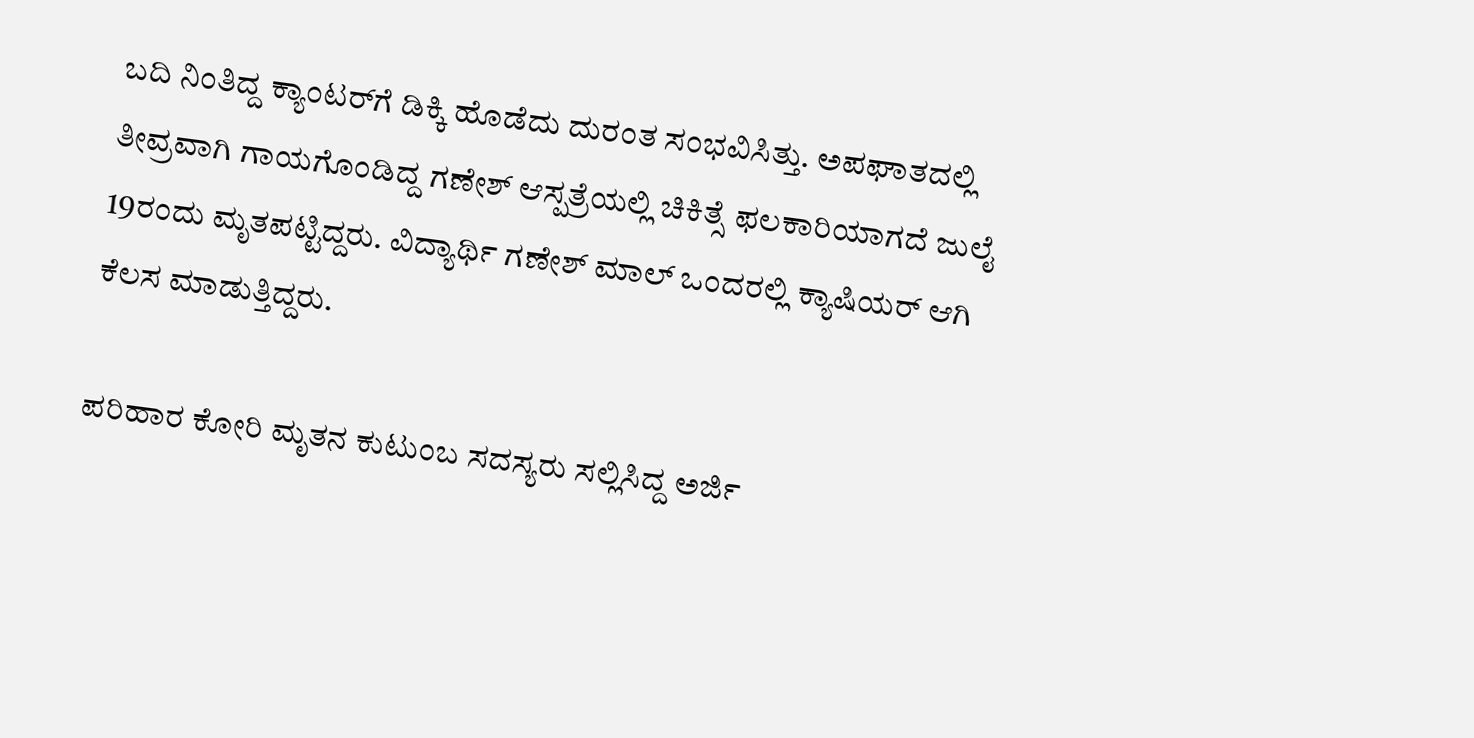ಬದಿ ನಿಂತಿದ್ದ ಕ್ಯಾಂಟರ್‌ಗೆ ಡಿಕ್ಕಿ ಹೊಡೆದು ದುರಂತ ಸಂಭವಿಸಿತ್ತು. ಅಪಘಾತದಲ್ಲಿ ತೀವ್ರವಾಗಿ ಗಾಯಗೊಂಡಿದ್ದ ಗಣೇಶ್ ಆಸ್ಪತ್ರೆಯಲ್ಲಿ ಚಿಕಿತ್ಸೆ ಫಲಕಾರಿಯಾಗದೆ ಜುಲೈ 19ರಂದು ಮೃತಪಟ್ಟಿದ್ದರು. ವಿದ್ಯಾರ್ಥಿ ಗಣೇಶ್ ಮಾಲ್ ಒಂದರಲ್ಲಿ ಕ್ಯಾಷಿಯರ್ ಆಗಿ ಕೆಲಸ ಮಾಡುತ್ತಿದ್ದರು.

ಪರಿಹಾರ ಕೋರಿ ಮೃತನ ಕುಟುಂಬ ಸದಸ್ಯರು ಸಲ್ಲಿಸಿದ್ದ ಅರ್ಜಿ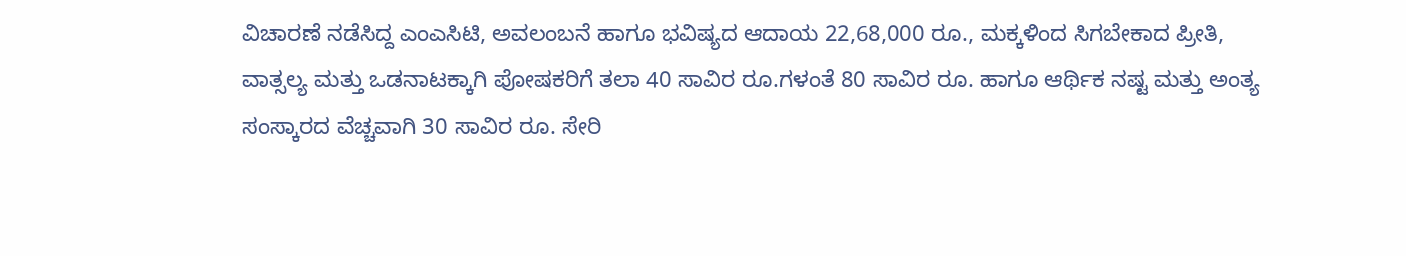ವಿಚಾರಣೆ ನಡೆಸಿದ್ದ ಎಂಎಸಿಟಿ, ಅವಲಂಬನೆ ಹಾಗೂ ಭವಿಷ್ಯದ ಆದಾಯ 22,68,000 ರೂ., ಮಕ್ಕಳಿಂದ ಸಿಗಬೇಕಾದ ಪ್ರೀತಿ, ವಾತ್ಸಲ್ಯ ಮತ್ತು ಒಡನಾಟಕ್ಕಾಗಿ ಪೋಷಕರಿಗೆ ತಲಾ 40 ಸಾವಿರ ರೂ.ಗಳಂತೆ 80 ಸಾವಿರ ರೂ. ಹಾಗೂ ಆರ್ಥಿಕ ನಷ್ಟ ಮತ್ತು ಅಂತ್ಯ ಸಂಸ್ಕಾರದ ವೆಚ್ಚವಾಗಿ 30 ಸಾವಿರ ರೂ. ಸೇರಿ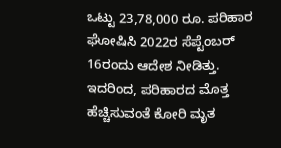ಒಟ್ಟು 23,78,000 ರೂ. ಪರಿಹಾರ ಘೋಷಿಸಿ 2022ರ ಸೆಪ್ಟೆಂಬರ್ 16ರಂದು ಆದೇಶ ನೀಡಿತ್ತು‌. ಇದರಿಂದ, ಪರಿಹಾರದ ಮೊತ್ತ ಹೆಚ್ಚಿಸುವಂತೆ ಕೋರಿ ಮೃತ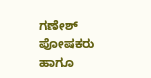ಗಣೇಶ್ ಪೋಷಕರು ಹಾಗೂ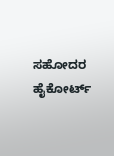ಸಹೋದರ ಹೈಕೋರ್ಟ್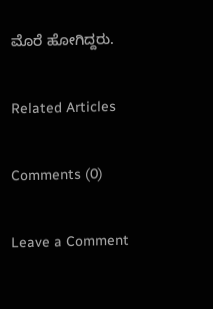ಮೊರೆ ಹೋಗಿದ್ದರು.

Related Articles

Comments (0)

Leave a Comment